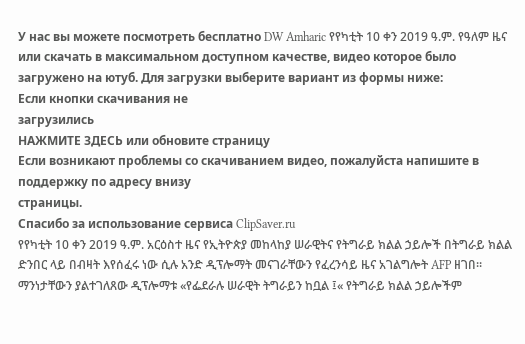У нас вы можете посмотреть бесплатно DW Amharic የየካቲት 10 ቀን 2019 ዓ.ም. የዓለም ዜና или скачать в максимальном доступном качестве, видео которое было загружено на ютуб. Для загрузки выберите вариант из формы ниже:
Если кнопки скачивания не
загрузились
НАЖМИТЕ ЗДЕСЬ или обновите страницу
Если возникают проблемы со скачиванием видео, пожалуйста напишите в поддержку по адресу внизу
страницы.
Спасибо за использование сервиса ClipSaver.ru
የየካቲት 10 ቀን 2019 ዓ.ም. አርዕስተ ዜና የኢትዮጵያ መከላከያ ሠራዊትና የትግራይ ክልል ኃይሎች በትግራይ ክልል ድንበር ላይ በብዛት እየሰፈሩ ነው ሲሉ አንድ ዲፕሎማት መናገራቸውን የፈረንሳይ ዜና አገልግሎት AFP ዘገበ። ማንነታቸውን ያልተገለጸው ዲፕሎማቱ «የፌደራሉ ሠራዊት ትግራይን ከቧል ፤« የትግራይ ክልል ኃይሎችም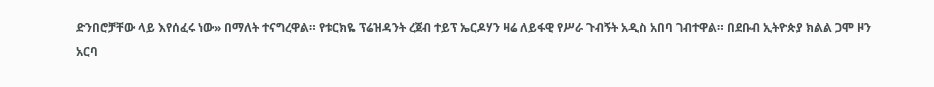ድንበሮቻቸው ላይ እየሰፈሩ ነው» በማለት ተናግረዋል። የቱርክዬ ፕሬዝዳንት ረጀብ ተይፕ ኤርዶሃን ዛሬ ለይፋዊ የሥራ ጉብኝት አዲስ አበባ ገብተዋል። በደቡብ ኢትዮጵያ ክልል ጋሞ ዞን አርባ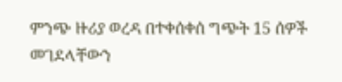ምንጭ ዙሪያ ወረዳ በተቀሰቀሰ ግጭት 15 ሰዎች መገደላቸውን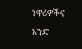ነዋሪዎችና አንድ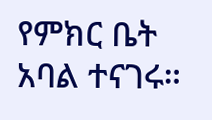የምክር ቤት አባል ተናገሩ።